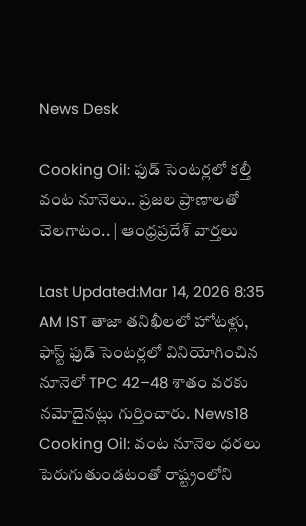News Desk

Cooking Oil: ఫుడ్ సెంటర్లలో కల్తీ వంట నూనెలు.. ప్రజల ప్రాణాలతో చెలగాటం.. | ఆంధ్రప్రదేశ్ వార్తలు

Last Updated:Mar 14, 2026 8:35 AM IST తాజా తనిఖీలలో హోటళ్లు, ఫాస్ట్ ఫుడ్ సెంటర్లలో వినియోగించిన నూనెలో TPC 42–48 శాతం వరకు నమోదైనట్లు గుర్తించారు. News18 Cooking Oil: వంట నూనెల ధరలు పెరుగుతుండటంతో రాష్ట్రంలోని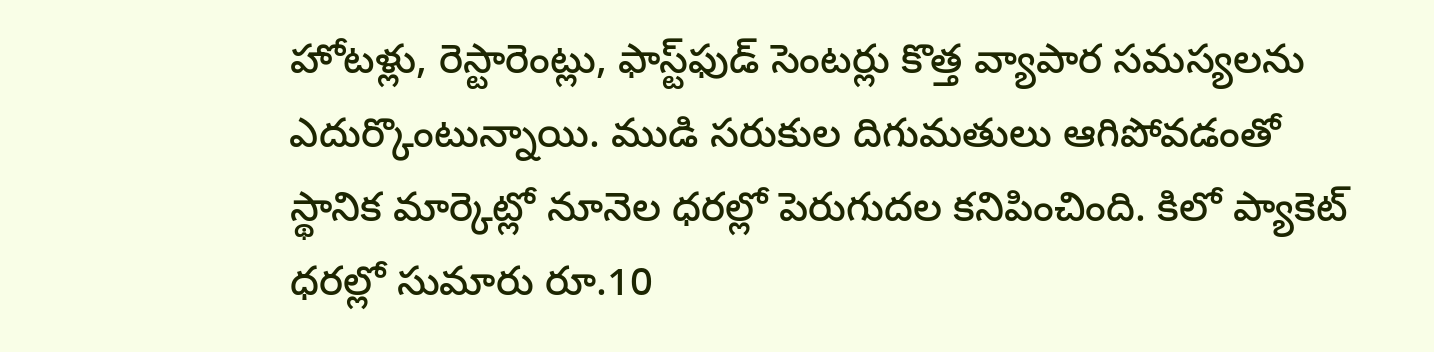హోటళ్లు, రెస్టారెంట్లు, ఫాస్ట్‌ఫుడ్ సెంటర్లు కొత్త వ్యాపార సమస్యలను ఎదుర్కొంటున్నాయి. ముడి సరుకుల దిగుమతులు ఆగిపోవడంతో స్థానిక మార్కెట్లో నూనెల ధరల్లో పెరుగుదల కనిపించింది. కిలో ప్యాకెట్‌ ధరల్లో సుమారు రూ.10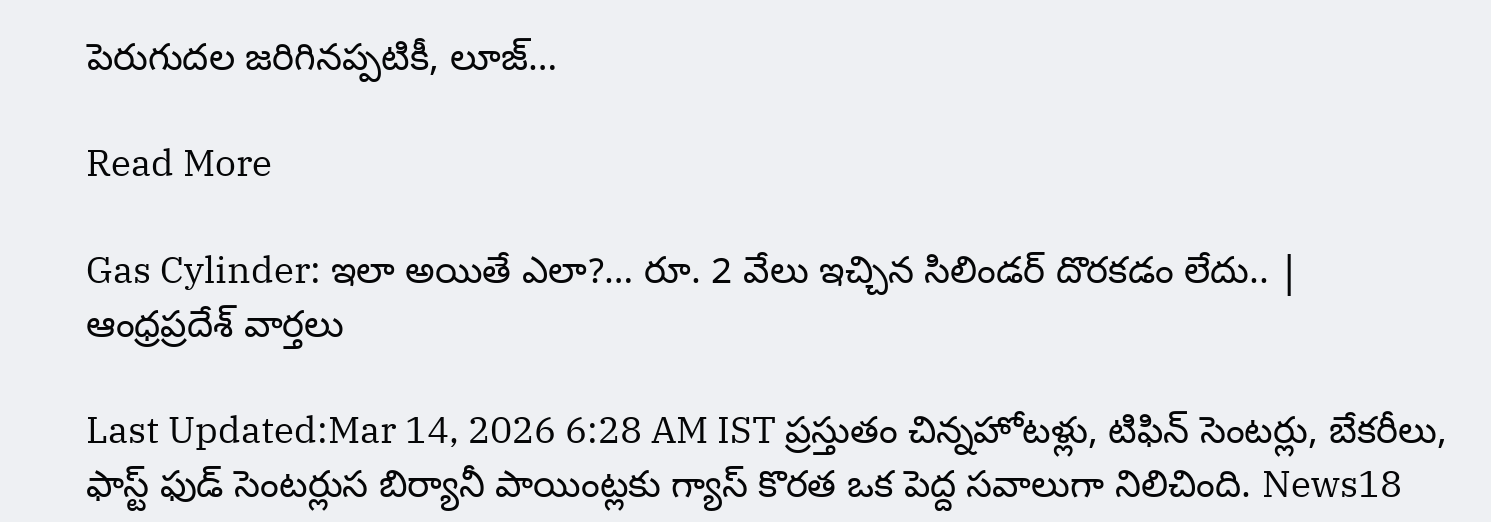పెరుగుదల జరిగినప్పటికీ, లూజ్…

Read More

Gas Cylinder: ఇలా అయితే ఎలా?… రూ. 2 వేలు ఇచ్చిన సిలిండర్ దొరకడం లేదు.. | ఆంధ్రప్రదేశ్ వార్తలు

Last Updated:Mar 14, 2026 6:28 AM IST ప్రస్తుతం చిన్నహోటళ్లు, టిఫిన్ సెంటర్లు, బేకరీలు, ఫాస్ట్ ఫుడ్ సెంటర్లుస బిర్యానీ పాయింట్లకు గ్యాస్ కొరత ఒక పెద్ద సవాలుగా నిలిచింది. News18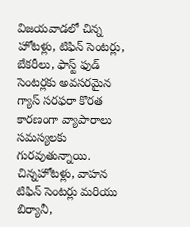విజయవాడలో చిన్న హోటళ్లు, టిఫిన్ సెంటర్లు, బేకరీలు, ఫాస్ట్ ఫుడ్ సెంటర్లకు అవసరమైన గ్యాస్ సరఫరా కొరత కారణంగా వ్యాపారాలు సమస్యలకు గురవుతున్నాయి. చిన్నహోటళ్లు, వాహన టిఫిన్ సెంటర్లు మరియు బిర్యానీ,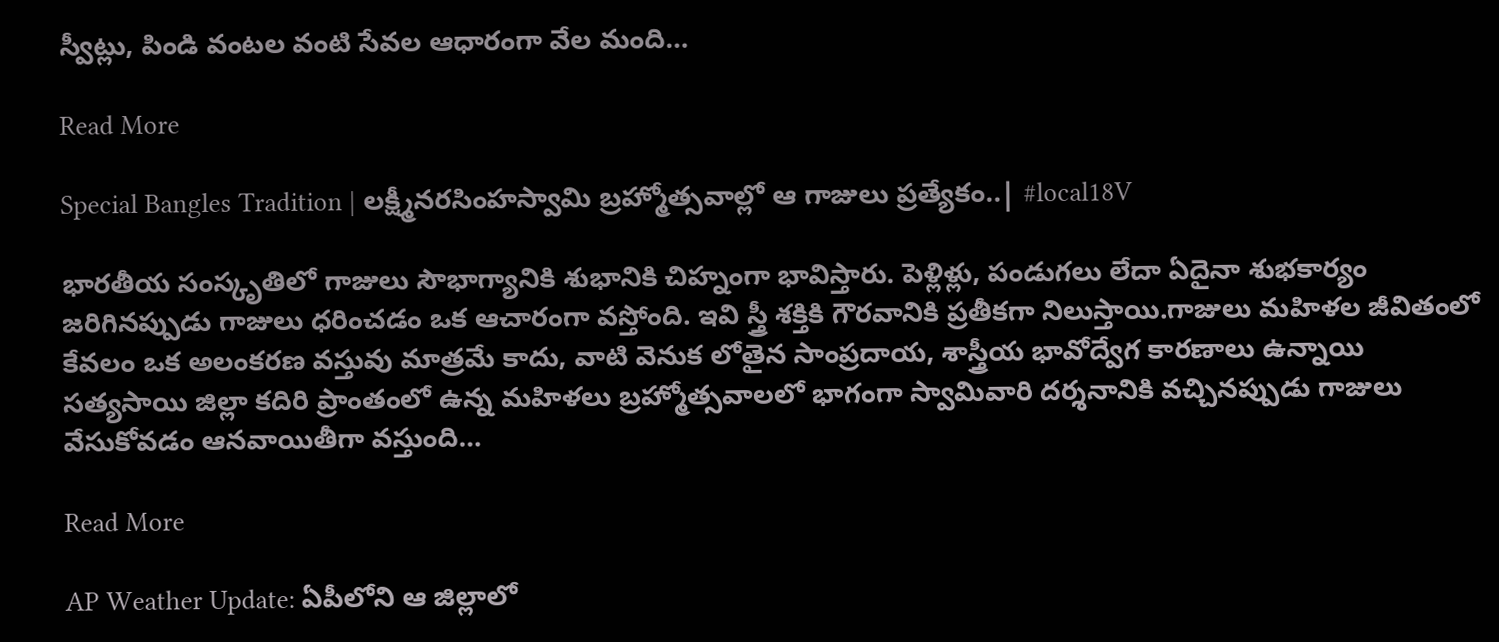స్వీట్లు, పిండి వంటల వంటి సేవల ఆధారంగా వేల మంది…

Read More

Special Bangles Tradition | లక్ష్మీనరసింహస్వామి బ్రహ్మోత్సవాల్లో ఆ గాజులు ప్రత్యేకం..| #local18V

భారతీయ సంస్కృతిలో గాజులు సౌభాగ్యానికి శుభానికి చిహ్నంగా భావిస్తారు. పెళ్లిళ్లు, పండుగలు లేదా ఏదైనా శుభకార్యం జరిగినప్పుడు గాజులు ధరించడం ఒక ఆచారంగా వస్తోంది. ఇవి స్త్రీ శక్తికి గౌరవానికి ప్రతీకగా నిలుస్తాయి.గాజులు మహిళల జీవితంలో కేవలం ఒక అలంకరణ వస్తువు మాత్రమే కాదు, వాటి వెనుక లోతైన సాంప్రదాయ, శాస్త్రీయ భావోద్వేగ కారణాలు ఉన్నాయి సత్యసాయి జిల్లా కదిరి ప్రాంతంలో ఉన్న మహిళలు బ్రహ్మోత్సవాలలో భాగంగా స్వామివారి దర్శనానికి వచ్చినప్పుడు గాజులు వేసుకోవడం ఆనవాయితీగా వస్తుంది…

Read More

AP Weather Update: ఏపీలోని ఆ జిల్లాలో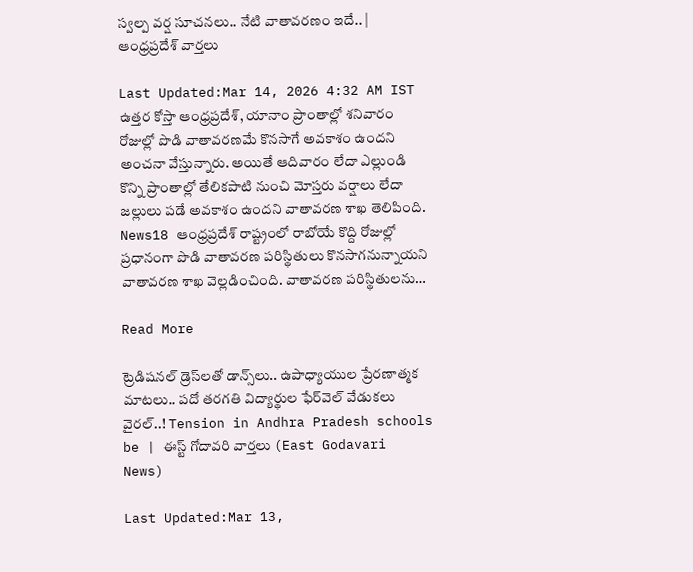స్వల్ప వర్ష సూచనలు.. నేటి వాతావరణం ఇదే.. | ఆంధ్రప్రదేశ్ వార్తలు

Last Updated:Mar 14, 2026 4:32 AM IST ఉత్తర కోస్తా ఆంధ్రప్రదేశ్, యానాం ప్రాంతాల్లో శనివారం రోజుల్లో పొడి వాతావరణమే కొనసాగే అవకాశం ఉందని అంచనా వేస్తున్నారు. అయితే ఆదివారం లేదా ఎల్లుండి కొన్ని ప్రాంతాల్లో తేలికపాటి నుంచి మోస్తరు వర్షాలు లేదా జల్లులు పడే అవకాశం ఉందని వాతావరణ శాఖ తెలిపింది. News18 ఆంధ్రప్రదేశ్ రాష్ట్రంలో రాబోయే కొద్ది రోజుల్లో ప్రధానంగా పొడి వాతావరణ పరిస్థితులు కొనసాగనున్నాయని వాతావరణ శాఖ వెల్లడించింది. వాతావరణ పరిస్థితులను…

Read More

ట్రెడిషనల్ డ్రెస్‌లతో డాన్స్‌లు.. ఉపాధ్యాయుల ప్రేరణాత్మక మాటలు.. పదో తరగతి విద్యార్థుల ఫేర్‌వెల్ వేడుకలు వైరల్..! Tension in Andhra Pradesh schools be | ఈస్ట్ గోదావరి వార్తలు (East Godavari News)

Last Updated:Mar 13,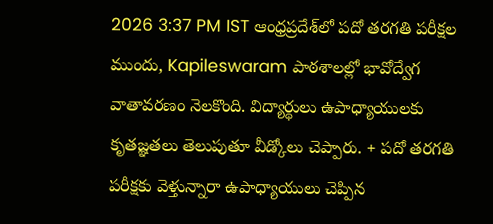2026 3:37 PM IST ఆంధ్రప్రదేశ్‌లో పదో తరగతి పరీక్షల ముందు, Kapileswaram పాఠశాలల్లో భావోద్వేగ వాతావరణం నెలకొంది. విద్యార్థులు ఉపాధ్యాయులకు కృతజ్ఞతలు తెలుపుతూ వీడ్కోలు చెప్పారు. + పదో తరగతి పరీక్షకు వెళ్తున్నారా ఉపాధ్యాయులు చెప్పిన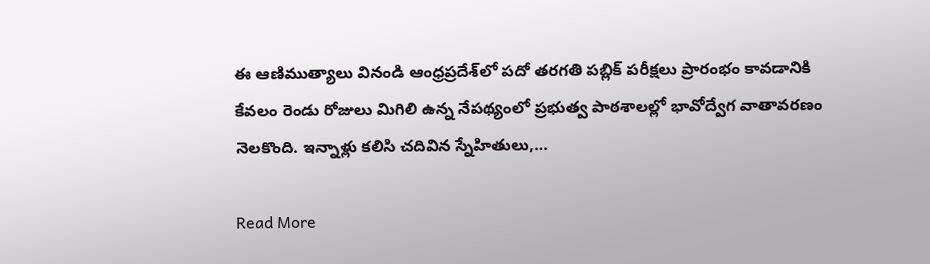ఈ ఆణిముత్యాలు వినండి ఆంధ్రప్రదేశ్‌లో పదో తరగతి పబ్లిక్ పరీక్షలు ప్రారంభం కావడానికి కేవలం రెండు రోజులు మిగిలి ఉన్న నేపథ్యంలో ప్రభుత్వ పాఠశాలల్లో భావోద్వేగ వాతావరణం నెలకొంది. ఇన్నాళ్లు కలిసి చదివిన స్నేహితులు,…

Read More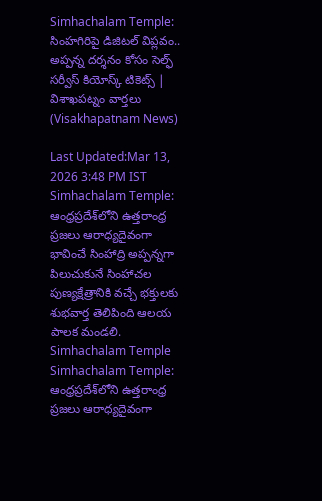Simhachalam Temple: సింహగిరిపై డిజిటల్ విప్లవం.. అప్పన్న దర్శనం కోసం సెల్ఫ్ సర్వీస్ కియోస్క్ టికెట్స్ | విశాఖపట్నం వార్తలు (Visakhapatnam News)

Last Updated:Mar 13, 2026 3:48 PM IST Simhachalam Temple: ఆంధ్రప్రదేశ్‌లోని ఉత్తరాంధ్ర ప్రజలు ఆరాధ్యదైవంగా భావించే సింహాద్రి అప్పన్నగా పిలుచుకునే సింహాచల పుణ్యక్షేత్రానికి వచ్చే భక్తులకు శుభవార్త తెలిపింది ఆలయ పాలక మండలి. Simhachalam Temple Simhachalam Temple: ఆంధ్రప్రదేశ్‌లోని ఉత్తరాంధ్ర ప్రజలు ఆరాధ్యదైవంగా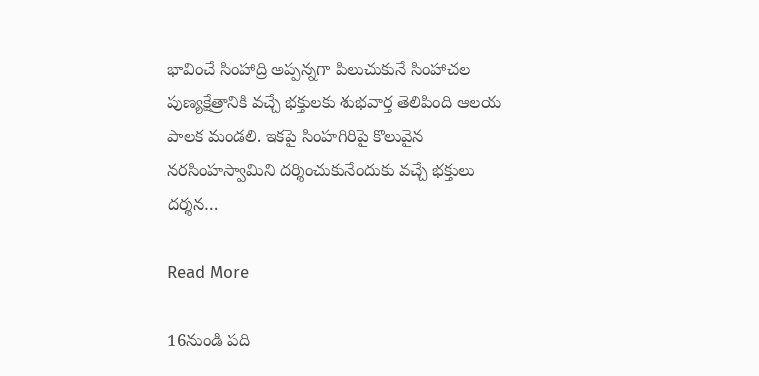భావించే సింహాద్రి అప్పన్నగా పిలుచుకునే సింహాచల పుణ్యక్షేత్రానికి వచ్చే భక్తులకు శుభవార్త తెలిపింది ఆలయ పాలక మండలి. ఇకపై సింహగిరిపై కొలువైన నరసింహస్వామిని దర్శించుకునేందుకు వచ్చే భక్తులు దర్శన…

Read More

16నుండి పది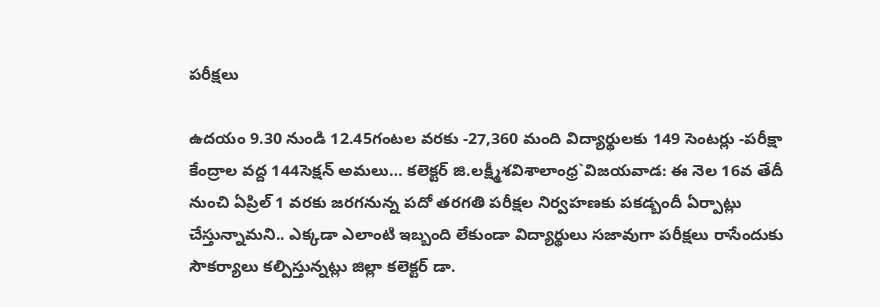పరీక్షలు

ఉదయం 9.30 నుండి 12.45గంటల వరకు -27,360 మంది విద్యార్థులకు 149 సెంటర్లు -పరీక్షా కేంద్రాల వద్ద 144సెక్షన్ అమలు… కలెక్టర్ జి.లక్ష్మీశవిశాలాంధ్ర`విజయవాడ: ఈ నెల 16వ తేదీ నుంచి ఏప్రిల్ 1 వరకు జరగనున్న పదో తరగతి పరీక్షల నిర్వహణకు పకడ్బందీ ఏర్పాట్లు చేస్తున్నామని.. ఎక్కడా ఎలాంటి ఇబ్బంది లేకుండా విద్యార్థులు సజావుగా పరీక్షలు రాసేందుకు సౌకర్యాలు కల్పిస్తున్నట్లు జిల్లా కలెక్టర్ డా.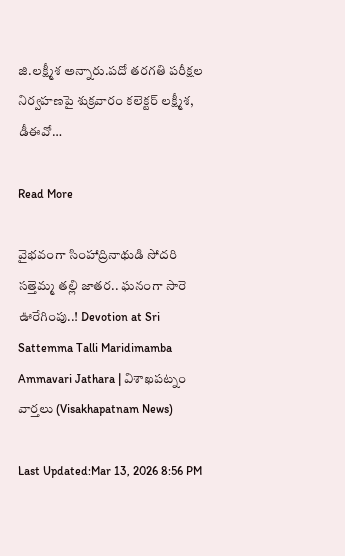జి.లక్ష్మీశ అన్నారు.పదో తరగతి పరీక్షల నిర్వహణపై శుక్రవారం కలెక్టర్ లక్ష్మీశ, డీఈవో…

Read More

వైభవంగా సింహాద్రినాథుడి సోదరి సత్తెమ్మ తల్లి జాతర.. ఘనంగా సారె ఊరేగింపు..! Devotion at Sri Sattemma Talli Maridimamba Ammavari Jathara | విశాఖపట్నం వార్తలు (Visakhapatnam News)

Last Updated:Mar 13, 2026 8:56 PM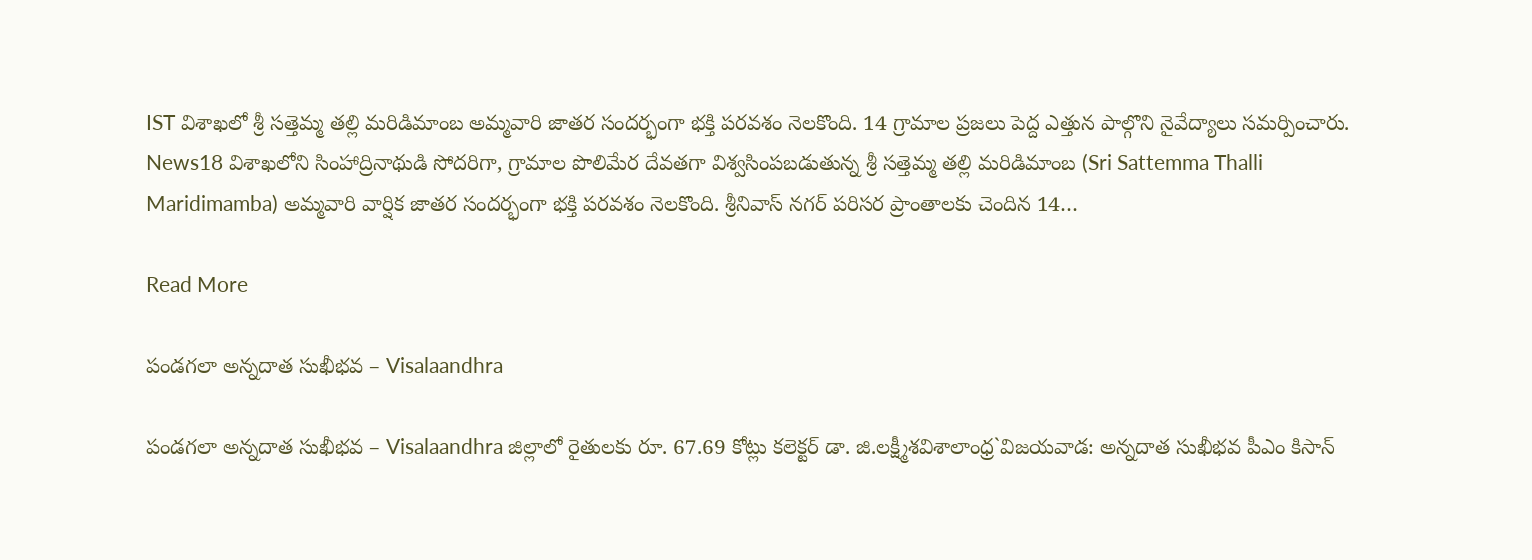IST విశాఖలో శ్రీ సత్తెమ్మ తల్లి మరిడిమాంబ అమ్మవారి జాతర సందర్భంగా భక్తి పరవశం నెలకొంది. 14 గ్రామాల ప్రజలు పెద్ద ఎత్తున పాల్గొని నైవేద్యాలు సమర్పించారు. News18 విశాఖలోని సింహాద్రినాథుడి సోదరిగా, గ్రామాల పొలిమేర దేవతగా విశ్వసింపబడుతున్న శ్రీ సత్తెమ్మ తల్లి మరిడిమాంబ (Sri Sattemma Thalli Maridimamba) అమ్మవారి వార్షిక జాతర సందర్భంగా భక్తి పరవశం నెలకొంది. శ్రీనివాస్ నగర్ పరిసర ప్రాంతాలకు చెందిన 14…

Read More

పండగలా అన్నదాత సుఖీభవ – Visalaandhra

పండగలా అన్నదాత సుఖీభవ – Visalaandhra జిల్లాలో రైతులకు రూ. 67.69 కోట్లు కలెక్టర్ డా. జి.లక్ష్మీశవిశాలాంధ్ర`విజయవాడ: అన్నదాత సుఖీభవ పీఎం కిసాన్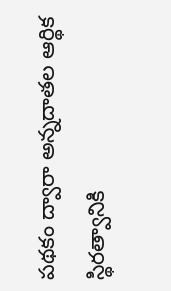పథకం ద్వారా అన్నదాతల ఆర్థిక స్థిరత్వానికి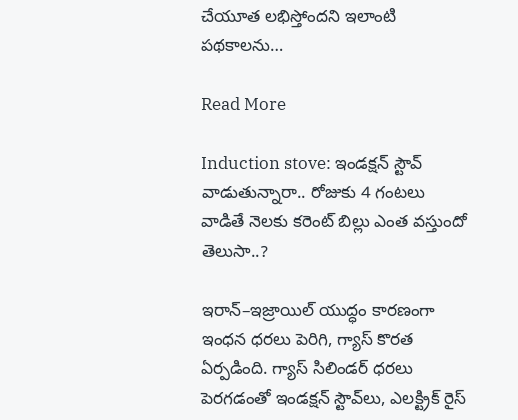చేయూత లభిస్తోందని ఇలాంటి పథకాలను…

Read More

Induction stove: ఇండక్షన్ స్టౌవ్ వాడుతున్నారా.. రోజుకు 4 గంటలు వాడితే నెలకు కరెంట్ బిల్లు ఎంత వస్తుందో తెలుసా..?

ఇరాన్–ఇజ్రాయిల్ యుద్ధం కారణంగా ఇంధన ధరలు పెరిగి, గ్యాస్ కొరత ఏర్పడింది. గ్యాస్ సిలిండర్ ధరలు పెరగడంతో ఇండక్షన్ స్టౌవ్‌లు, ఎలక్ట్రిక్ రైస్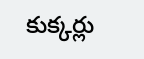కుక్కర్లు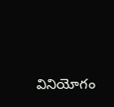వినియోగం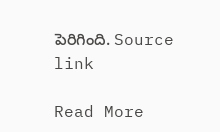పెరిగింది. Source link

Read More